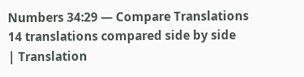Numbers 34:29 — Compare Translations
14 translations compared side by side
| Translation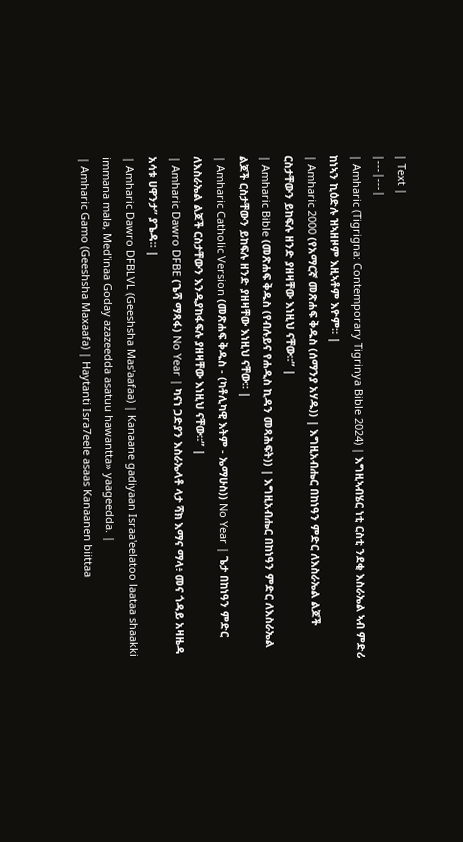| Text |
|---|---|
| Amharic (Tigrigna: Contemporary Tigrinya Bible 2024) | እግዚኣብሄር ነቲ ርስቲ ንደቂ እስራኤል ኣብ ምድሪ ከነኣን ኪዕድሉ ዝኣዘዞም እዚኣቶም እዮም። |
| Amharic 2000 (የአማርኛ መጽሐፍ ቅዱስ (ሰማንያ አሃዱ)) | እግዚአብሔር በከነዓን ምድር ለእስራኤል ልጆች ርስታቸውን ይከፍሉ ዘንድ ያዘዛቸው እነዚህ ናቸው።” |
| Amharic Bible (መጽሐፍ ቅዱስ (የብሉይና የሐዲስ ኪዳን መጻሕፍት)) | እግዚአብሔር በከነዓን ምድር ለእስራኤል ልጆች ርስታቸውን ይከፍሉ ዘንድ ያዘዛቸው እነዚህ ናቸው። |
| Amharic Catholic Version (መጽሐፍ ቅዱስ - (ካቶሊካዊ እትም - ኤማሁስ)) No Year | ጌታ በከነዓን ምድር ለእስራኤል ልጆች ርስታቸውን እንዲያከፋፍሉ ያዘዛቸው እነዚህ ናቸው።” |
| Amharic Dawro DFBE (ጌሻ ማጻፋ) No Year | ካናነ ጋድያን እስራኤላቶ ላታ ሻክ እማና ማላ፥ መና ጎዳይ አዛዜዳ አሳቱ ሀዋንታ” ያጌዳ። |
| Amharic Dawro DFBLVL (Geeshsha Mas'aafaa) | Kanaane gadiyaan Israa'eelatoo laataa shaakki immana mala, Med'inaa Goday azazeedda asatuu hawantta» yaageedda. |
| Amharic Gamo (Geeshsha Maxaafa) | Haytanti Isra7eele asaas Kanaanen biittaa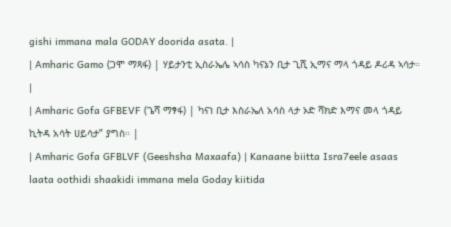gishi immana mala GODAY doorida asata. |
| Amharic Gamo (ጋሞ ማጻፋ) | ሃይታንቲ ኢስራኤሌ ኣሳስ ካናኔን ቢታ ጊሺ ኢማና ማላ ጎዳይ ዶሪዳ ኣሳታ። |
| Amharic Gofa GFBEVF (ጌሻ ማፃፋ) | ካናነ ቢታ እስራኤለ አሳስ ላታ ኦድ ሻክድ እማና መላ ጎዳይ ኪትዳ አሳት ሀይሳታ” ያግስ። |
| Amharic Gofa GFBLVF (Geeshsha Maxaafa) | Kanaane biitta Isra7eele asaas laata oothidi shaakidi immana mela Goday kiitida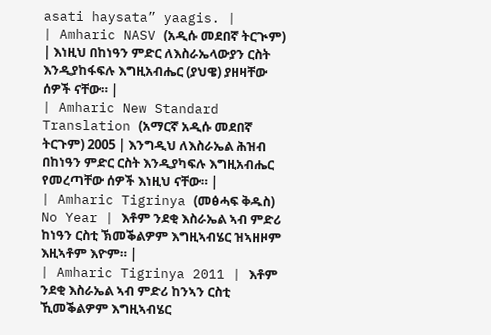asati haysata” yaagis. |
| Amharic NASV (አዲሱ መደበኛ ትርጒም) | እነዚህ በከነዓን ምድር ለእስራኤላውያን ርስት እንዲያከፋፍሉ እግዚአብሔር (ያህዌ) ያዘዛቸው ሰዎች ናቸው። |
| Amharic New Standard Translation (አማርኛ አዲሱ መደበኛ ትርጉም) 2005 | እንግዲህ ለእስራኤል ሕዝብ በከነዓን ምድር ርስት እንዲያካፍሉ እግዚአብሔር የመረጣቸው ሰዎች እነዚህ ናቸው። |
| Amharic Tigrinya (መፅሓፍ ቅዱስ) No Year | እቶም ንደቂ እስራኤል ኣብ ምድሪ ከነዓን ርስቲ ኽመቕልዎም እግዚኣብሄር ዝኣዘዞም እዚኣቶም እዮም። |
| Amharic Tigrinya 2011 | እቶም ንደቂ እስራኤል ኣብ ምድሪ ከንኣን ርስቲ ኺመቕልዎም እግዚኣብሄር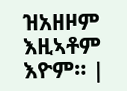ዝአዘዞም እዚኣቶም እዮም። |